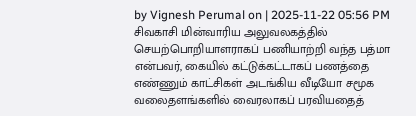by Vignesh Perumal on | 2025-11-22 05:56 PM
சிவகாசி மின்வாரிய அலுவலகத்தில் செயற்பொறியாளராகப் பணியாற்றி வந்த பத்மா என்பவர், கையில் கட்டுக்கட்டாகப் பணத்தை எண்ணும் காட்சிகள் அடங்கிய வீடியோ சமூக வலைதளங்களில் வைரலாகப் பரவியதைத்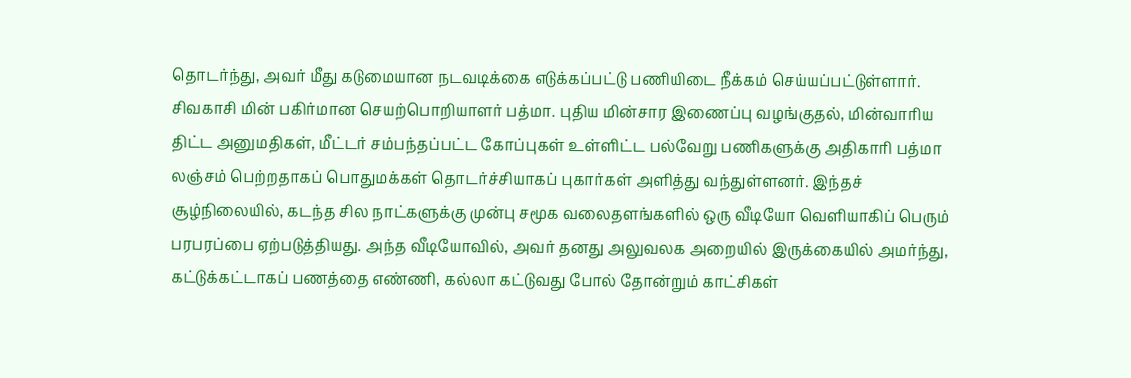தொடர்ந்து, அவர் மீது கடுமையான நடவடிக்கை எடுக்கப்பட்டு பணியிடை நீக்கம் செய்யப்பட்டுள்ளார்.
சிவகாசி மின் பகிர்மான செயற்பொறியாளர் பத்மா. புதிய மின்சார இணைப்பு வழங்குதல், மின்வாரிய திட்ட அனுமதிகள், மீட்டர் சம்பந்தப்பட்ட கோப்புகள் உள்ளிட்ட பல்வேறு பணிகளுக்கு அதிகாரி பத்மா லஞ்சம் பெற்றதாகப் பொதுமக்கள் தொடர்ச்சியாகப் புகார்கள் அளித்து வந்துள்ளனர். இந்தச் சூழ்நிலையில், கடந்த சில நாட்களுக்கு முன்பு சமூக வலைதளங்களில் ஒரு வீடியோ வெளியாகிப் பெரும் பரபரப்பை ஏற்படுத்தியது. அந்த வீடியோவில், அவர் தனது அலுவலக அறையில் இருக்கையில் அமர்ந்து, கட்டுக்கட்டாகப் பணத்தை எண்ணி, கல்லா கட்டுவது போல் தோன்றும் காட்சிகள்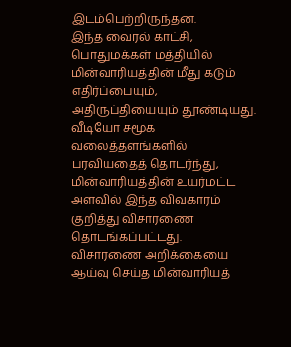இடம்பெற்றிருந்தன.
இந்த வைரல் காட்சி, பொதுமக்கள் மத்தியில் மின்வாரியத்தின் மீது கடும் எதிர்ப்பையும், அதிருப்தியையும் தூண்டியது.
வீடியோ சமூக வலைத்தளங்களில் பரவியதைத் தொடர்ந்து, மின்வாரியத்தின் உயர்மட்ட அளவில் இந்த விவகாரம் குறித்து விசாரணை தொடங்கப்பட்டது.
விசாரணை அறிக்கையை ஆய்வு செய்த மின்வாரியத்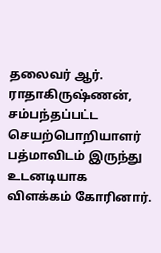தலைவர் ஆர். ராதாகிருஷ்ணன், சம்பந்தப்பட்ட செயற்பொறியாளர் பத்மாவிடம் இருந்து உடனடியாக விளக்கம் கோரினார்.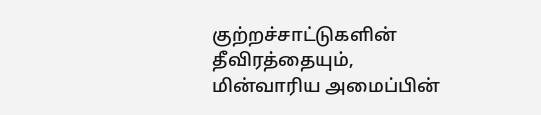குற்றச்சாட்டுகளின் தீவிரத்தையும், மின்வாரிய அமைப்பின்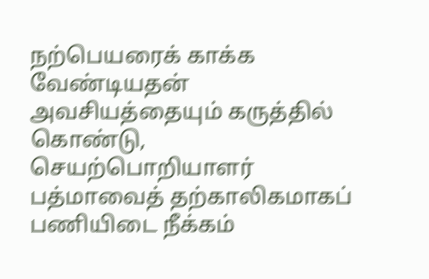நற்பெயரைக் காக்க வேண்டியதன் அவசியத்தையும் கருத்தில் கொண்டு, செயற்பொறியாளர் பத்மாவைத் தற்காலிகமாகப் பணியிடை நீக்கம்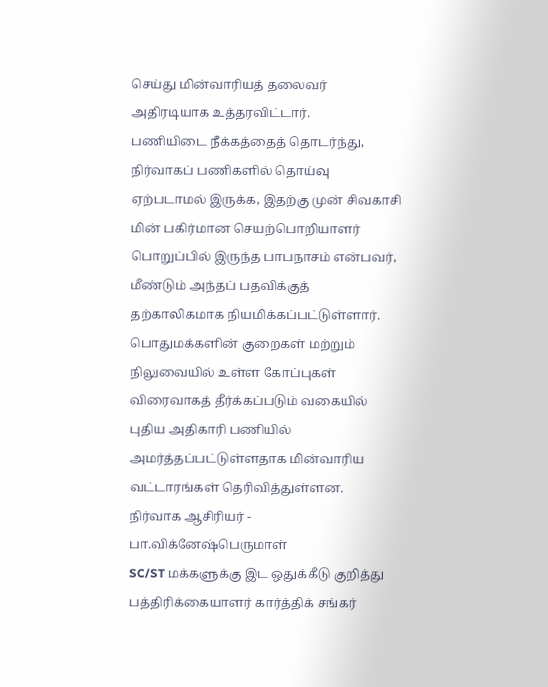செய்து மின்வாரியத் தலைவர் அதிரடியாக உத்தரவிட்டார்.
பணியிடை நீக்கத்தைத் தொடர்ந்து, நிர்வாகப் பணிகளில் தொய்வு ஏற்படாமல் இருக்க, இதற்கு முன் சிவகாசி மின் பகிர்மான செயற்பொறியாளர் பொறுப்பில் இருந்த பாபநாசம் என்பவர், மீண்டும் அந்தப் பதவிக்குத் தற்காலிகமாக நியமிக்கப்பட்டுள்ளார்.
பொதுமக்களின் குறைகள் மற்றும் நிலுவையில் உள்ள கோப்புகள் விரைவாகத் தீர்க்கப்படும் வகையில் புதிய அதிகாரி பணியில் அமர்த்தப்பட்டுள்ளதாக மின்வாரிய வட்டாரங்கள் தெரிவித்துள்ளன.
நிர்வாக ஆசிரியர் - பா.விக்னேஷ்பெருமாள்
SC/ST மக்களுக்கு இட ஒதுக்கீடு குறித்து பத்திரிக்கையாளர் கார்த்திக் சங்கர்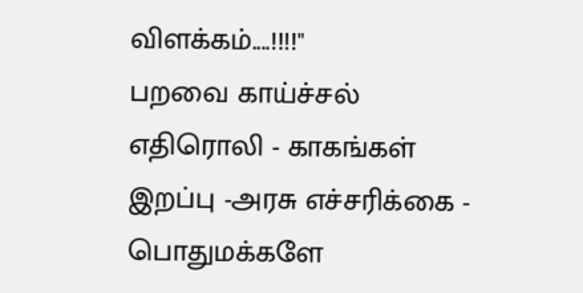விளக்கம்....!!!!"
பறவை காய்ச்சல் எதிரொலி - காகங்கள் இறப்பு -அரசு எச்சரிக்கை - பொதுமக்களே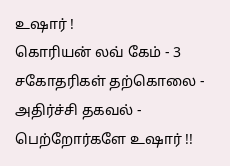உஷார் !
கொரியன் லவ் கேம் - 3 சகோதரிகள் தற்கொலை - அதிர்ச்சி தகவல் - பெற்றோர்களே உஷார் !!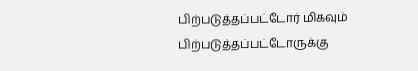பிற்படுத்தப்பட்டோர் மிகவும் பிற்படுத்தப்பட்டோருக்கு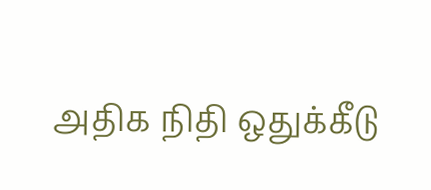அதிக நிதி ஒதுக்கீடு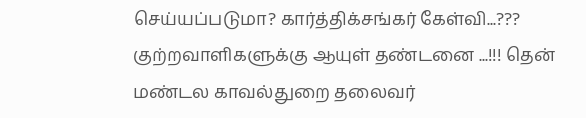செய்யப்படுமா? கார்த்திக்சங்கர் கேள்வி...???
குற்றவாளிகளுக்கு ஆயுள் தண்டனை ...!!! தென் மண்டல காவல்துறை தலைவர்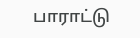பாராட்டு